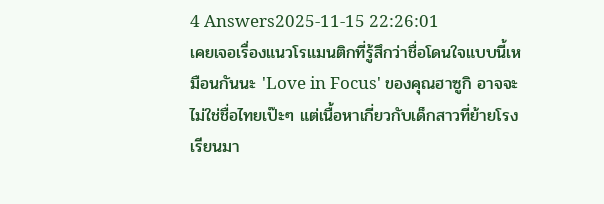4 Answers2025-11-15 22:26:01
เคยเจอเรื่องแนวโรแมนติกที่รู้สึกว่าชื่อโดนใจแบบนี้เหมือนกันนะ 'Love in Focus' ของคุณฮาซูกิ อาจจะไม่ใช่ชื่อไทยเป๊ะๆ แต่เนื้อหาเกี่ยวกับเด็กสาวที่ย้ายโรงเรียนมา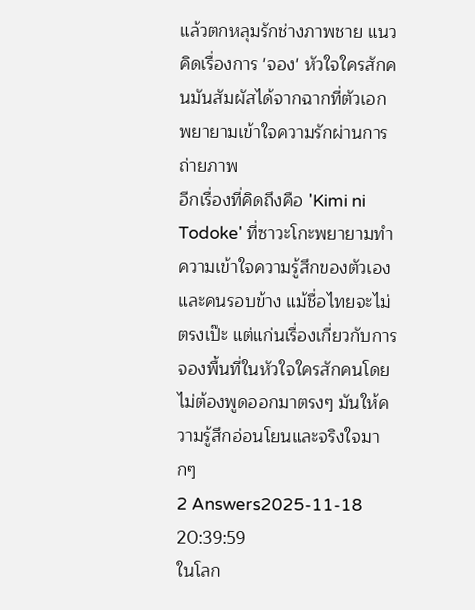แล้วตกหลุมรักช่างภาพชาย แนวคิดเรื่องการ 'จอง' หัวใจใครสักคนมันสัมผัสได้จากฉากที่ตัวเอกพยายามเข้าใจความรักผ่านการถ่ายภาพ
อีกเรื่องที่คิดถึงคือ 'Kimi ni Todoke' ที่ซาวะโกะพยายามทำความเข้าใจความรู้สึกของตัวเองและคนรอบข้าง แม้ชื่อไทยจะไม่ตรงเป๊ะ แต่แก่นเรื่องเกี่ยวกับการจองพื้นที่ในหัวใจใครสักคนโดยไม่ต้องพูดออกมาตรงๆ มันให้ความรู้สึกอ่อนโยนและจริงใจมากๆ
2 Answers2025-11-18 20:39:59
ในโลก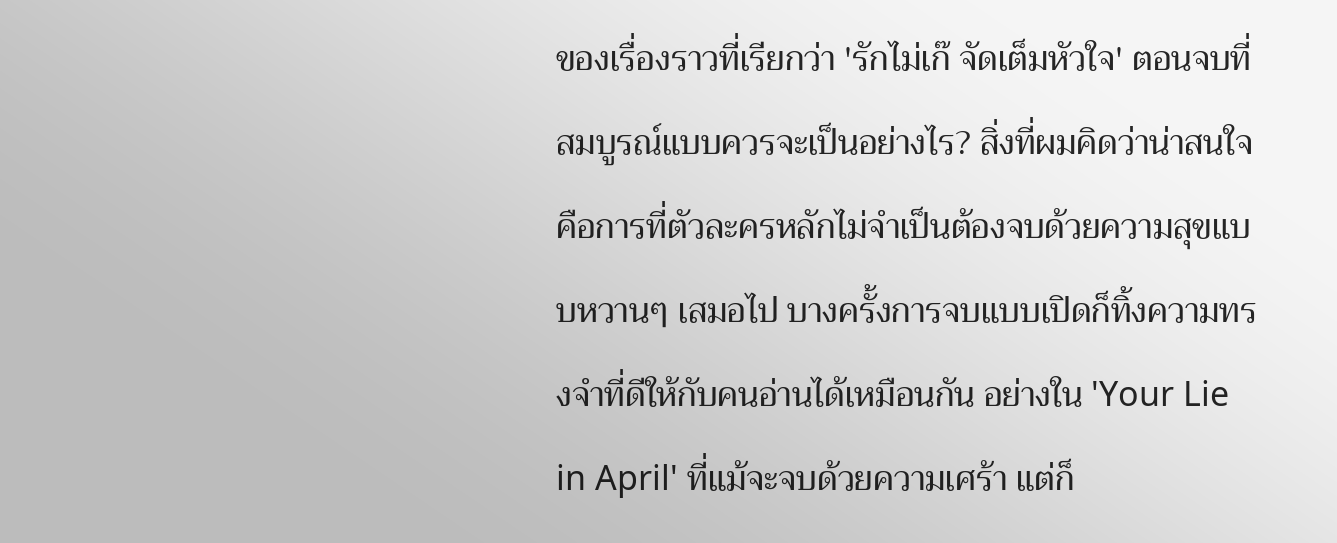ของเรื่องราวที่เรียกว่า 'รักไม่เก๊ จัดเต็มหัวใจ' ตอนจบที่สมบูรณ์แบบควรจะเป็นอย่างไร? สิ่งที่ผมคิดว่าน่าสนใจคือการที่ตัวละครหลักไม่จำเป็นต้องจบด้วยความสุขแบบหวานๆ เสมอไป บางครั้งการจบแบบเปิดก็ทิ้งความทรงจำที่ดีให้กับคนอ่านได้เหมือนกัน อย่างใน 'Your Lie in April' ที่แม้จะจบด้วยความเศร้า แต่ก็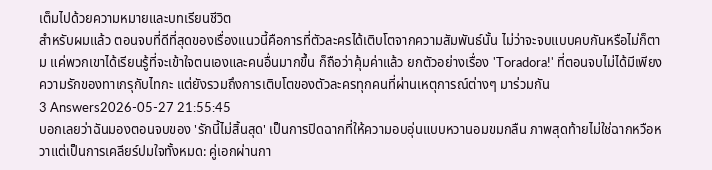เต็มไปด้วยความหมายและบทเรียนชีวิต
สำหรับผมแล้ว ตอนจบที่ดีที่สุดของเรื่องแนวนี้คือการที่ตัวละครได้เติบโตจากความสัมพันธ์นั้น ไม่ว่าจะจบแบบคบกันหรือไม่ก็ตาม แค่พวกเขาได้เรียนรู้ที่จะเข้าใจตนเองและคนอื่นมากขึ้น ก็ถือว่าคุ้มค่าแล้ว ยกตัวอย่างเรื่อง 'Toradora!' ที่ตอนจบไม่ได้มีเพียงความรักของทาเกรุกับไทกะ แต่ยังรวมถึงการเติบโตของตัวละครทุกคนที่ผ่านเหตุการณ์ต่างๆ มาร่วมกัน
3 Answers2026-05-27 21:55:45
บอกเลยว่าฉันมองตอนจบของ 'รักนี้ไม่สิ้นสุด' เป็นการปิดฉากที่ให้ความอบอุ่นแบบหวานอมขมกลืน ภาพสุดท้ายไม่ใช่ฉากหวือหวาแต่เป็นการเคลียร์ปมใจทั้งหมด: คู่เอกผ่านกา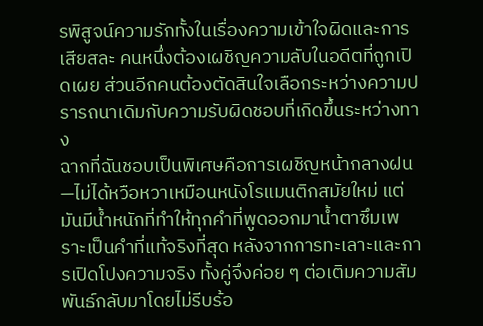รพิสูจน์ความรักทั้งในเรื่องความเข้าใจผิดและการเสียสละ คนหนึ่งต้องเผชิญความลับในอดีตที่ถูกเปิดเผย ส่วนอีกคนต้องตัดสินใจเลือกระหว่างความปรารถนาเดิมกับความรับผิดชอบที่เกิดขึ้นระหว่างทาง
ฉากที่ฉันชอบเป็นพิเศษคือการเผชิญหน้ากลางฝน—ไม่ได้หวือหวาเหมือนหนังโรแมนติกสมัยใหม่ แต่มันมีน้ำหนักที่ทำให้ทุกคำที่พูดออกมาน้ำตาซึมเพราะเป็นคำที่แท้จริงที่สุด หลังจากการทะเลาะและการเปิดโปงความจริง ทั้งคู่จึงค่อย ๆ ต่อเติมความสัมพันธ์กลับมาโดยไม่รีบร้อ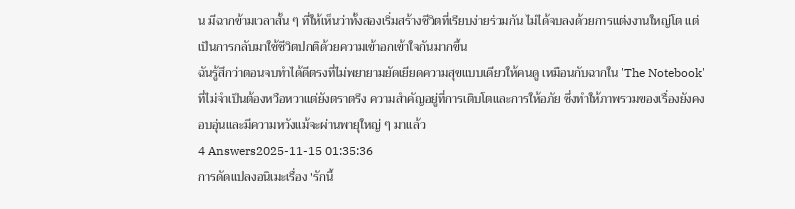น มีฉากข้ามเวลาสั้น ๆ ที่ให้เห็นว่าทั้งสองเริ่มสร้างชีวิตที่เรียบง่ายร่วมกัน ไม่ได้จบลงด้วยการแต่งงานใหญ่โต แต่เป็นการกลับมาใช้ชีวิตปกติด้วยความเข้าอกเข้าใจกันมากขึ้น
ฉันรู้สึกว่าตอนจบทำได้ดีตรงที่ไม่พยายามยัดเยียดความสุขแบบเดียวให้คนดู เหมือนกับฉากใน 'The Notebook' ที่ไม่จำเป็นต้องหวือหวาแต่ยังตราตรึง ความสำคัญอยู่ที่การเติบโตและการให้อภัย ซึ่งทำให้ภาพรวมของเรื่องยังคงอบอุ่นและมีความหวังแม้จะผ่านพายุใหญ่ ๆ มาแล้ว
4 Answers2025-11-15 01:35:36
การดัดแปลงอนิเมะเรื่อง 'รักนี้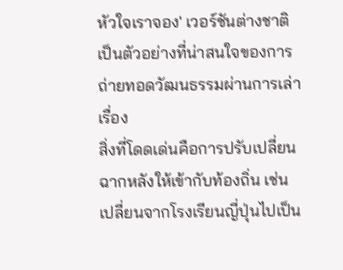หัวใจเราจอง' เวอร์ชันต่างชาติเป็นตัวอย่างที่น่าสนใจของการถ่ายทอดวัฒนธรรมผ่านการเล่าเรื่อง
สิ่งที่โดดเด่นคือการปรับเปลี่ยนฉากหลังให้เข้ากับท้องถิ่น เช่น เปลี่ยนจากโรงเรียนญี่ปุ่นไปเป็น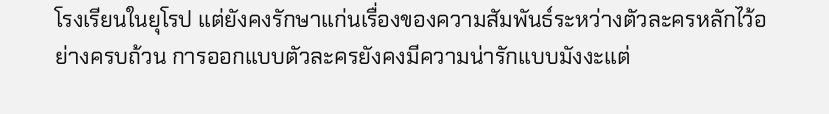โรงเรียนในยุโรป แต่ยังคงรักษาแก่นเรื่องของความสัมพันธ์ระหว่างตัวละครหลักไว้อย่างครบถ้วน การออกแบบตัวละครยังคงมีความน่ารักแบบมังงะแต่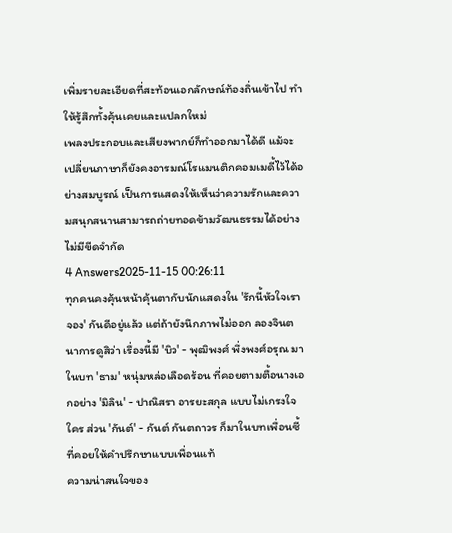เพิ่มรายละเอียดที่สะท้อนเอกลักษณ์ท้องถิ่นเข้าไป ทำให้รู้สึกทั้งคุ้นเคยและแปลกใหม่
เพลงประกอบและเสียงพากย์ก็ทำออกมาได้ดี แม้จะเปลี่ยนภาษาก็ยังคงอารมณ์โรแมนติกคอมเมดี้ไว้ได้อย่างสมบูรณ์ เป็นการแสดงให้เห็นว่าความรักและความสนุกสนานสามารถถ่ายทอดข้ามวัฒนธรรมได้อย่างไม่มีขีดจำกัด
4 Answers2025-11-15 00:26:11
ทุกคนคงคุ้นหน้าคุ้นตากับนักแสดงใน 'รักนี้หัวใจเราจอง' กันดีอยู่แล้ว แต่ถ้ายังนึกภาพไม่ออก ลองจินตนาการดูสิว่า เรื่องนี้มี 'บิว' - พุฒิพงศ์ พึ่งพงศ์อรุณ มาในบท 'ธาม' หนุ่มหล่อเลือดร้อน ที่คอยตามตื้อนางเอกอย่าง 'มิลิน' - ปาณิสรา อารยะสกุล แบบไม่เกรงใจใคร ส่วน 'กันต์' - กันต์ กันตถาวร ก็มาในบทเพื่อนซี้ที่คอยให้คำปรึกษาแบบเพื่อนแท้
ความน่าสนใจของ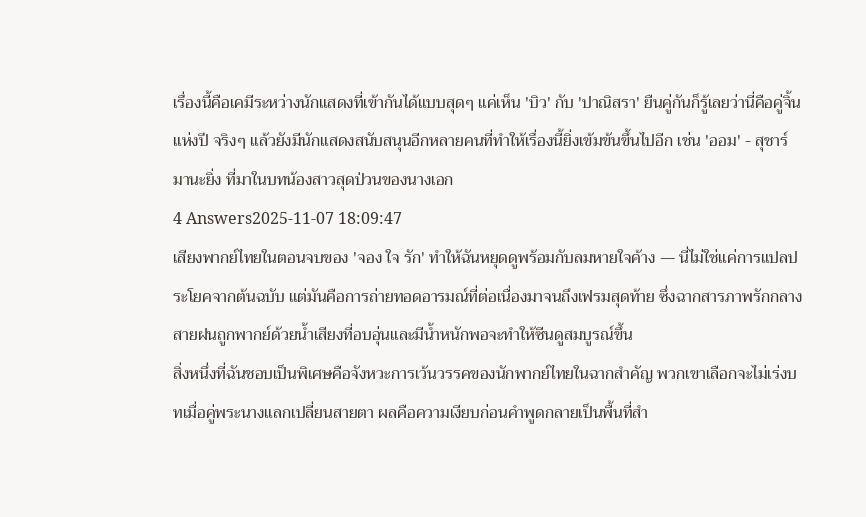เรื่องนี้คือเคมีระหว่างนักแสดงที่เข้ากันได้แบบสุดๆ แค่เห็น 'บิว' กับ 'ปาณิสรา' ยืนคู่กันก็รู้เลยว่านี่คือคู่จิ้นแห่งปี จริงๆ แล้วยังมีนักแสดงสนับสนุนอีกหลายคนที่ทำให้เรื่องนี้ยิ่งเข้มข้นขึ้นไปอีก เช่น 'ออม' - สุชาร์ มานะยิ่ง ที่มาในบทน้องสาวสุดป่วนของนางเอก
4 Answers2025-11-07 18:09:47
เสียงพากย์ไทยในตอนจบของ 'จอง ใจ รัก' ทำให้ฉันหยุดดูพร้อมกับลมหายใจค้าง — นี่ไม่ใช่แค่การแปลประโยคจากต้นฉบับ แต่มันคือการถ่ายทอดอารมณ์ที่ต่อเนื่องมาจนถึงเฟรมสุดท้าย ซึ่งฉากสารภาพรักกลางสายฝนถูกพากย์ด้วยน้ำเสียงที่อบอุ่นและมีน้ำหนักพอจะทำให้ซีนดูสมบูรณ์ขึ้น
สิ่งหนึ่งที่ฉันชอบเป็นพิเศษคือจังหวะการเว้นวรรคของนักพากย์ไทยในฉากสำคัญ พวกเขาเลือกจะไม่เร่งบทเมื่อคู่พระนางแลกเปลี่ยนสายตา ผลคือความเงียบก่อนคำพูดกลายเป็นพื้นที่สำ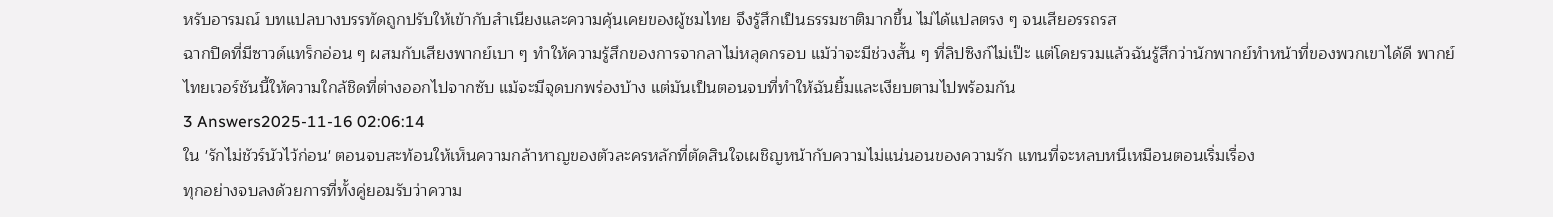หรับอารมณ์ บทแปลบางบรรทัดถูกปรับให้เข้ากับสำเนียงและความคุ้นเคยของผู้ชมไทย จึงรู้สึกเป็นธรรมชาติมากขึ้น ไม่ได้แปลตรง ๆ จนเสียอรรถรส
ฉากปิดที่มีซาวด์แทร็กอ่อน ๆ ผสมกับเสียงพากย์เบา ๆ ทำให้ความรู้สึกของการจากลาไม่หลุดกรอบ แม้ว่าจะมีช่วงสั้น ๆ ที่ลิปซิงก์ไม่เป๊ะ แต่โดยรวมแล้วฉันรู้สึกว่านักพากย์ทำหน้าที่ของพวกเขาได้ดี พากย์ไทยเวอร์ชันนี้ให้ความใกล้ชิดที่ต่างออกไปจากซับ แม้จะมีจุดบกพร่องบ้าง แต่มันเป็นตอนจบที่ทำให้ฉันยิ้มและเงียบตามไปพร้อมกัน
3 Answers2025-11-16 02:06:14
ใน 'รักไม่ชัวร์นัวไว้ก่อน' ตอนจบสะท้อนให้เห็นความกล้าหาญของตัวละครหลักที่ตัดสินใจเผชิญหน้ากับความไม่แน่นอนของความรัก แทนที่จะหลบหนีเหมือนตอนเริ่มเรื่อง
ทุกอย่างจบลงด้วยการที่ทั้งคู่ยอมรับว่าความ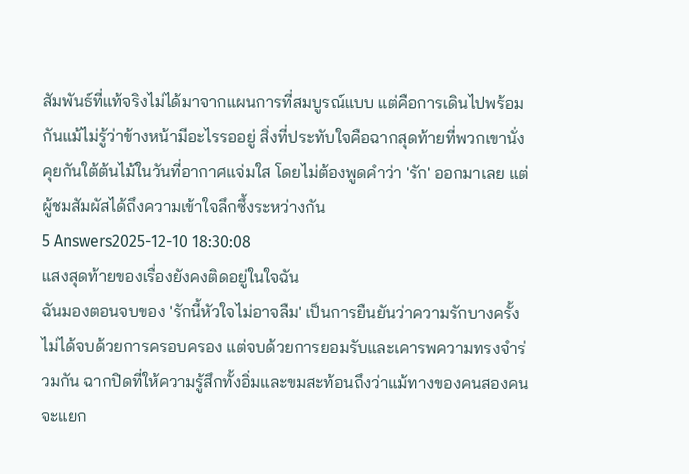สัมพันธ์ที่แท้จริงไม่ได้มาจากแผนการที่สมบูรณ์แบบ แต่คือการเดินไปพร้อมกันแม้ไม่รู้ว่าข้างหน้ามีอะไรรออยู่ สิ่งที่ประทับใจคือฉากสุดท้ายที่พวกเขานั่งคุยกันใต้ต้นไม้ในวันที่อากาศแจ่มใส โดยไม่ต้องพูดคำว่า 'รัก' ออกมาเลย แต่ผู้ชมสัมผัสได้ถึงความเข้าใจลึกซึ้งระหว่างกัน
5 Answers2025-12-10 18:30:08
แสงสุดท้ายของเรื่องยังคงติดอยู่ในใจฉัน
ฉันมองตอนจบของ 'รักนี้หัวใจไม่อาจลืม' เป็นการยืนยันว่าความรักบางครั้งไม่ได้จบด้วยการครอบครอง แต่จบด้วยการยอมรับและเคารพความทรงจำร่วมกัน ฉากปิดที่ให้ความรู้สึกทั้งอิ่มและขมสะท้อนถึงว่าแม้ทางของคนสองคนจะแยก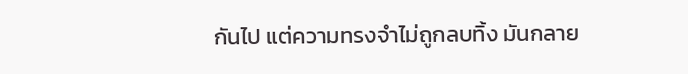กันไป แต่ความทรงจำไม่ถูกลบทิ้ง มันกลาย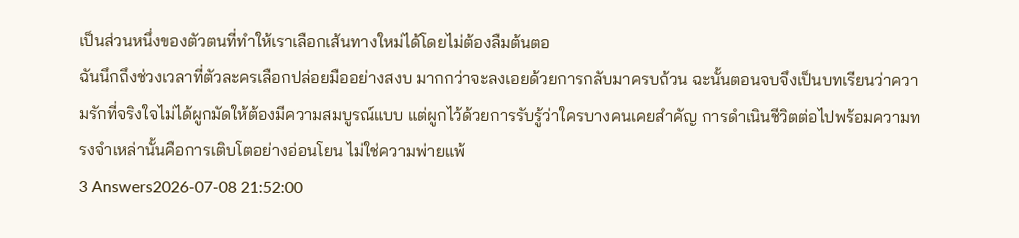เป็นส่วนหนึ่งของตัวตนที่ทำให้เราเลือกเส้นทางใหม่ได้โดยไม่ต้องลืมต้นตอ
ฉันนึกถึงช่วงเวลาที่ตัวละครเลือกปล่อยมืออย่างสงบ มากกว่าจะลงเอยด้วยการกลับมาครบถ้วน ฉะนั้นตอนจบจึงเป็นบทเรียนว่าความรักที่จริงใจไม่ได้ผูกมัดให้ต้องมีความสมบูรณ์แบบ แต่ผูกไว้ด้วยการรับรู้ว่าใครบางคนเคยสำคัญ การดำเนินชีวิตต่อไปพร้อมความทรงจำเหล่านั้นคือการเติบโตอย่างอ่อนโยน ไม่ใช่ความพ่ายแพ้
3 Answers2026-07-08 21:52:00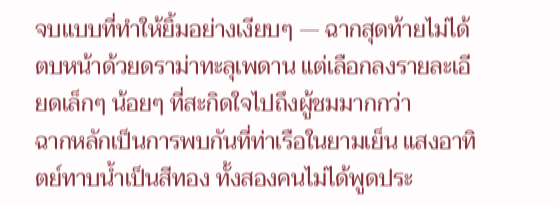จบแบบที่ทำให้ยิ้มอย่างเงียบๆ — ฉากสุดท้ายไม่ได้ตบหน้าด้วยดราม่าทะลุเพดาน แต่เลือกลงรายละเอียดเล็กๆ น้อยๆ ที่สะกิดใจไปถึงผู้ชมมากกว่า
ฉากหลักเป็นการพบกันที่ท่าเรือในยามเย็น แสงอาทิตย์ทาบน้ำเป็นสีทอง ทั้งสองคนไม่ได้พูดประ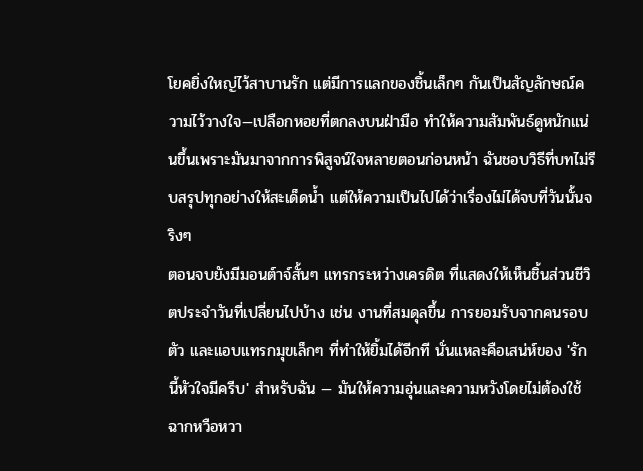โยคยิ่งใหญ่ไว้สาบานรัก แต่มีการแลกของชิ้นเล็กๆ กันเป็นสัญลักษณ์ความไว้วางใจ—เปลือกหอยที่ตกลงบนฝ่ามือ ทำให้ความสัมพันธ์ดูหนักแน่นขึ้นเพราะมันมาจากการพิสูจน์ใจหลายตอนก่อนหน้า ฉันชอบวิธีที่บทไม่รีบสรุปทุกอย่างให้สะเด็ดน้ำ แต่ให้ความเป็นไปได้ว่าเรื่องไม่ได้จบที่วันนั้นจริงๆ
ตอนจบยังมีมอนต์าจ์สั้นๆ แทรกระหว่างเครดิต ที่แสดงให้เห็นชิ้นส่วนชีวิตประจำวันที่เปลี่ยนไปบ้าง เช่น งานที่สมดุลขึ้น การยอมรับจากคนรอบตัว และแอบแทรกมุขเล็กๆ ที่ทำให้ยิ้มได้อีกที นั่นแหละคือเสน่ห์ของ 'รักนี้หัวใจมีครีบ' สำหรับฉัน — มันให้ความอุ่นและความหวังโดยไม่ต้องใช้ฉากหวือหวา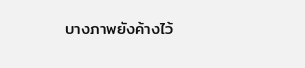บางภาพยังค้างไว้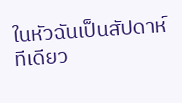ในหัวฉันเป็นสัปดาห์ทีเดียว